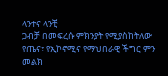ላንተና ላንቺ
ጋብቻ በመፍረሱ ምክንያት የሚያስከትለው የጤና፣ የኢኮኖሚና የማህበራዊ ችግር ምን መልክ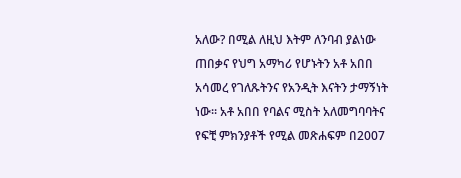አለው? በሚል ለዚህ እትም ለንባብ ያልነው ጠበቃና የህግ አማካሪ የሆኑትን አቶ አበበ አሳመረ የገለጹትንና የአንዲት እናትን ታማኝነት ነው። አቶ አበበ የባልና ሚስት አለመግባባትና የፍቺ ምክንያቶች የሚል መጽሐፍም በ2007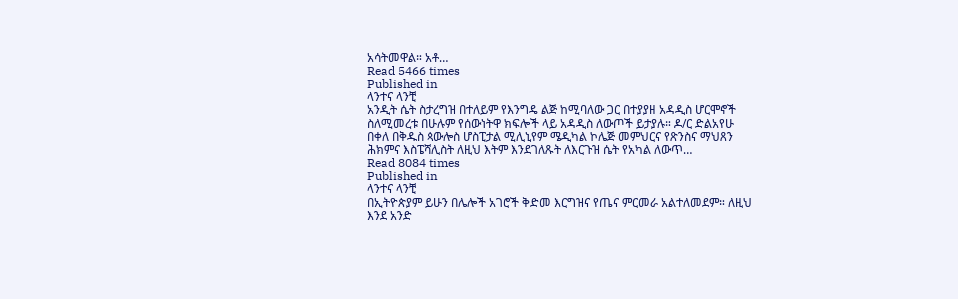አሳትመዋል። አቶ…
Read 5466 times
Published in
ላንተና ላንቺ
አንዲት ሴት ስታረግዝ በተለይም የእንግዴ ልጅ ከሚባለው ጋር በተያያዘ አዳዲስ ሆርሞኖች ስለሚመረቱ በሁሉም የሰውነትዋ ክፍሎች ላይ አዳዲስ ለውጦች ይታያሉ። ዶ/ር ድልአየሁ በቀለ በቅዱስ ጳውሎስ ሆስፒታል ሚሊኒየም ሜዲካል ኮሌጅ መምህርና የጽንስና ማህጸን ሕክምና እስፔሻሊስት ለዚህ እትም እንደገለጹት ለእርጉዝ ሴት የአካል ለውጥ…
Read 8084 times
Published in
ላንተና ላንቺ
በኢትዮጵያም ይሁን በሌሎች አገሮች ቅድመ እርግዝና የጤና ምርመራ አልተለመደም። ለዚህ እንደ አንድ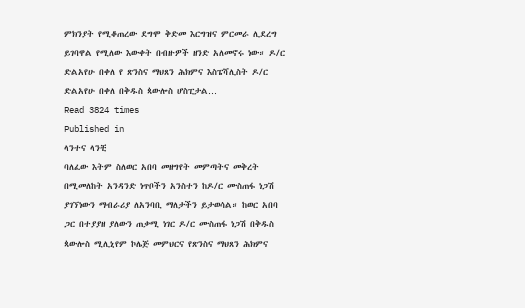ምክንያት የሚቆጠረው ደግሞ ቅድመ እርግዝና ምርመራ ሊደረግ ይገባዋል የሚለው እውቀት በብዙዎች ዘንድ አለመኖሩ ነው። ዶ/ር ድልአየሁ በቀለ የ ጽንስና ማህጸን ሕክምና እስፔሻሊስት ዶ/ር ድልአየሁ በቀለ በቅዱስ ጳውሎስ ሆስፒታል…
Read 3824 times
Published in
ላንተና ላንቺ
ባለፈው እትም ስለወር አበባ መዘግየት መምጣትና መቅረት በሚመለከት አንዳንድ ነጥቦችን አንስተን ከዶ/ር ሙስጠፋ ነጋሽ ያገኘነውን ማብራሪያ ለአንባቢ ማለታችን ይታወሳል። ከወር አበባ ጋር በተያያዘ ያለውን ጠቃሚ ነገር ዶ/ር ሙስጠፋ ነጋሽ በቅዱስ ጳውሎስ ሚሊኒየም ኮሌጅ መምህርና የጽንስና ማህጸን ሕክምና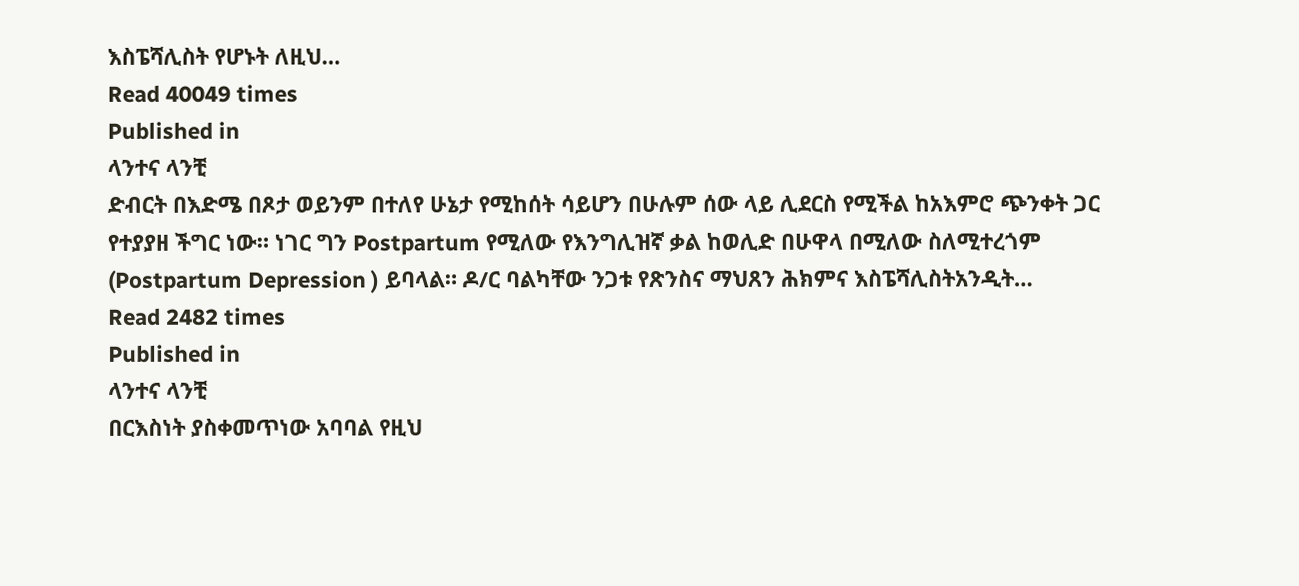እስፔሻሊስት የሆኑት ለዚህ…
Read 40049 times
Published in
ላንተና ላንቺ
ድብርት በእድሜ በጾታ ወይንም በተለየ ሁኔታ የሚከሰት ሳይሆን በሁሉም ሰው ላይ ሊደርስ የሚችል ከአእምሮ ጭንቀት ጋር የተያያዘ ችግር ነው። ነገር ግን Postpartum የሚለው የእንግሊዝኛ ቃል ከወሊድ በሁዋላ በሚለው ስለሚተረጎም (Postpartum Depression ) ይባላል። ዶ/ር ባልካቸው ንጋቱ የጽንስና ማህጸን ሕክምና እስፔሻሊስትአንዲት…
Read 2482 times
Published in
ላንተና ላንቺ
በርእስነት ያስቀመጥነው አባባል የዚህ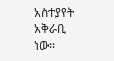አስተያየት አቅራቢ ነው፡፡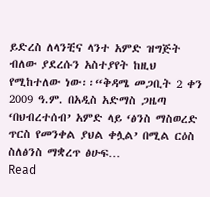ይድረስ ለላንቺና ላንተ አምድ ዝግጅት ብለው ያደረሱን አስተያየት ከዚህ የሚከተለው ነው፡፡“ቅዳሜ መጋቢት 2 ቀን 2009 ዓ.ም. በአዲስ አድማስ ጋዜጣ ‘በህብረተሰብ’ አምድ ላይ ‘ፅንስ ማስወረድ ጥርስ የመንቀል ያህል ቀሏል’ በሚል ርዕስ ስለፅንስ ማቋረጥ ፅሁፍ…
Read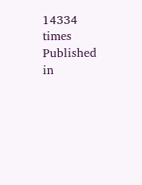14334 times
Published in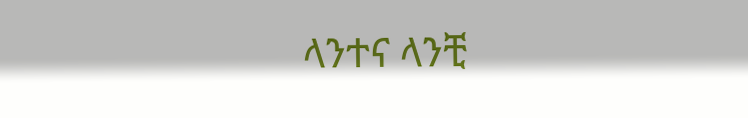ላንተና ላንቺ